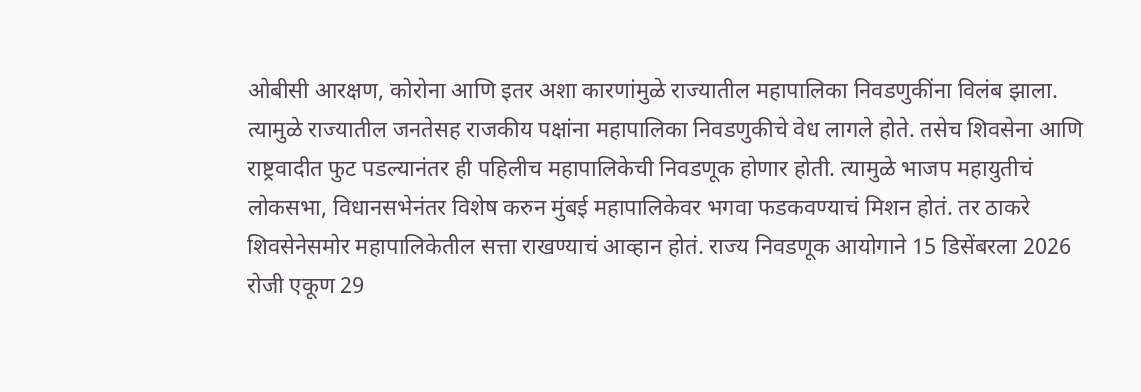ओबीसी आरक्षण, कोरोना आणि इतर अशा कारणांमुळे राज्यातील महापालिका निवडणुकींना विलंब झाला. त्यामुळे राज्यातील जनतेसह राजकीय पक्षांना महापालिका निवडणुकीचे वेध लागले होते. तसेच शिवसेना आणि राष्ट्रवादीत फुट पडल्यानंतर ही पहिलीच महापालिकेची निवडणूक होणार होती. त्यामुळे भाजप महायुतीचं लोकसभा, विधानसभेनंतर विशेष करुन मुंबई महापालिकेवर भगवा फडकवण्याचं मिशन होतं. तर ठाकरे शिवसेनेसमोर महापालिकेतील सत्ता राखण्याचं आव्हान होतं. राज्य निवडणूक आयोगाने 15 डिसेंबरला 2026 रोजी एकूण 29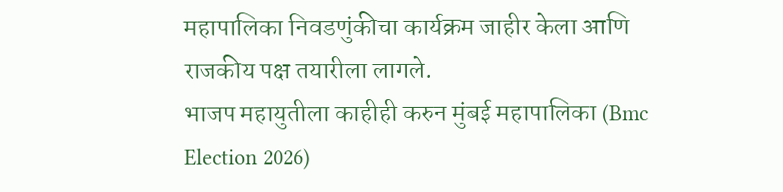महापालिका निवडणुंकीचा कार्यक्रम जाहीर केला आणि राजकीय पक्ष तयारीला लागले.
भाजप महायुतीला काहीही करुन मुंबई महापालिका (Bmc Election 2026)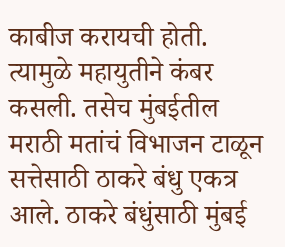काबीज करायची होती. त्यामुळे महायुतीने कंबर कसली. तसेच मुंबईतील मराठी मतांचं विभाजन टाळून सत्तेसाठी ठाकरे बंधु एकत्र आले. ठाकरे बंधुंसाठी मुंबई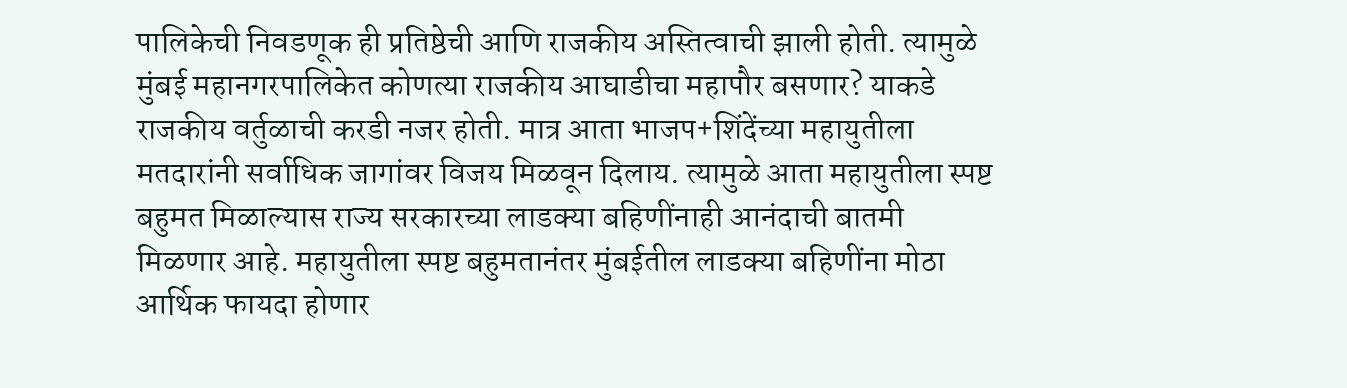पालिकेची निवडणूक ही प्रतिष्ठेची आणि राजकीय अस्तित्वाची झाली होती. त्यामुळे मुंबई महानगरपालिकेत कोणत्या राजकीय आघाडीचा महापौर बसणार? याकडे राजकीय वर्तुळाची करडी नजर होती. मात्र आता भाजप+शिंदेंच्या महायुतीला मतदारांनी सर्वाधिक जागांवर विजय मिळवून दिलाय. त्यामुळे आता महायुतीला स्पष्ट बहुमत मिळाल्यास राज्य सरकारच्या लाडक्या बहिणींनाही आनंदाची बातमी मिळणार आहे. महायुतीला स्पष्ट बहुमतानंतर मुंबईतील लाडक्या बहिणींना मोठा आर्थिक फायदा होणार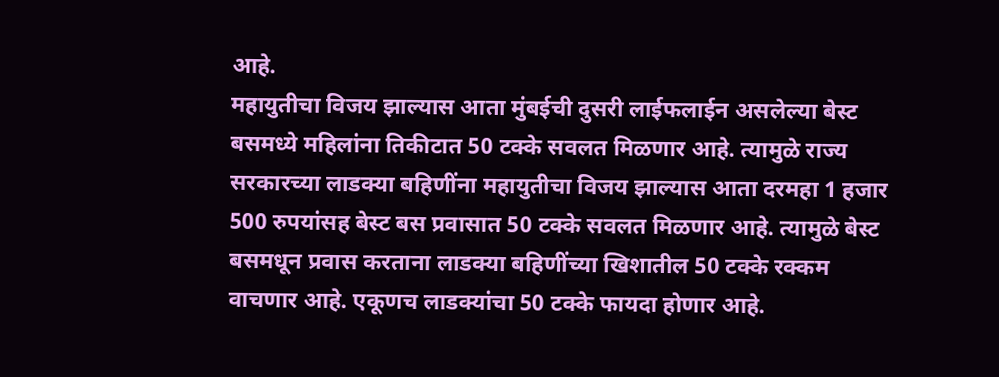आहे.
महायुतीचा विजय झाल्यास आता मुंबईची दुसरी लाईफलाईन असलेल्या बेस्ट बसमध्ये महिलांना तिकीटात 50 टक्के सवलत मिळणार आहे. त्यामुळे राज्य सरकारच्या लाडक्या बहिणींना महायुतीचा विजय झाल्यास आता दरमहा 1 हजार 500 रुपयांसह बेस्ट बस प्रवासात 50 टक्के सवलत मिळणार आहे. त्यामुळे बेस्ट बसमधून प्रवास करताना लाडक्या बहिणींच्या खिशातील 50 टक्के रक्कम वाचणार आहे. एकूणच लाडक्यांचा 50 टक्के फायदा होणार आहे.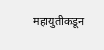महायुतीकडून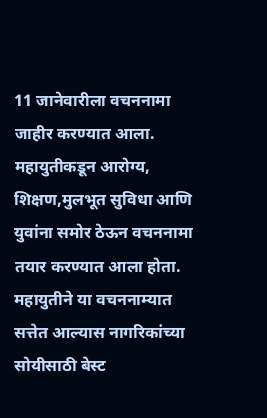11 जानेवारीला वचननामा जाहीर करण्यात आला. महायुतीकडून आरोग्य, शिक्षण,मुलभूत सुविधा आणि युवांना समोर ठेऊन वचननामा तयार करण्यात आला होता. महायुतीने या वचननाम्यात सत्तेत आल्यास नागरिकांच्या सोयीसाठी बेस्ट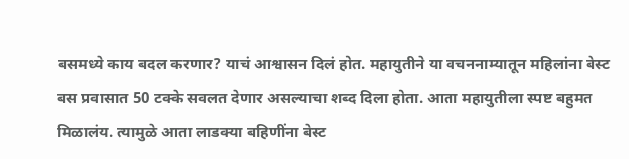बसमध्ये काय बदल करणार? याचं आश्वासन दिलं होत. महायुतीने या वचननाम्यातून महिलांना बेस्ट बस प्रवासात 50 टक्के सवलत देणार असल्याचा शब्द दिला होता. आता महायुतीला स्पष्ट बहुमत मिळालंय. त्यामुळे आता लाडक्या बहिणींना बेस्ट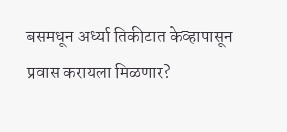बसमधून अर्ध्या तिकीटात केव्हापासून प्रवास करायला मिळणार?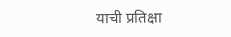याची प्रतिक्षा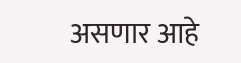असणार आहे